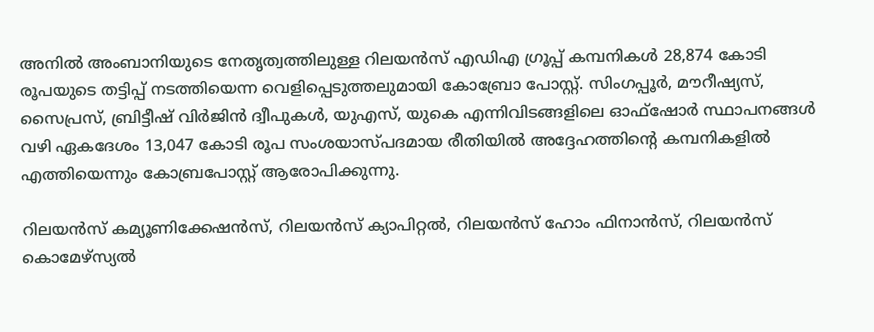അനിൽ അംബാനിയുടെ നേതൃത്വത്തിലുള്ള റിലയൻസ് എഡിഎ ഗ്രൂപ്പ് കമ്പനികൾ 28,874 കോടി രൂപയുടെ തട്ടിപ്പ് നടത്തിയെന്ന വെളിപ്പെടുത്തലുമായി കോബ്രോ പോസ്റ്റ്. സിംഗപ്പൂർ, മൗറീഷ്യസ്, സൈപ്രസ്, ബ്രിട്ടീഷ് വിർജിൻ ദ്വീപുകൾ, യുഎസ്, യുകെ എന്നിവിടങ്ങളിലെ ഓഫ്‌ഷോർ സ്ഥാപനങ്ങൾ വഴി ഏകദേശം 13,047 കോടി രൂപ സംശയാസ്പദമായ രീതിയിൽ അദ്ദേഹത്തിന്റെ കമ്പനികളിൽ എത്തിയെന്നും കോബ്രപോസ്റ്റ് ആരോപിക്കുന്നു.

റിലയൻസ് കമ്യൂണിക്കേഷൻസ്, റിലയൻസ് ക്യാപിറ്റൽ, റിലയൻസ് ഹോം ഫിനാൻസ്, റിലയൻസ് കൊമേഴ്‌സ്യൽ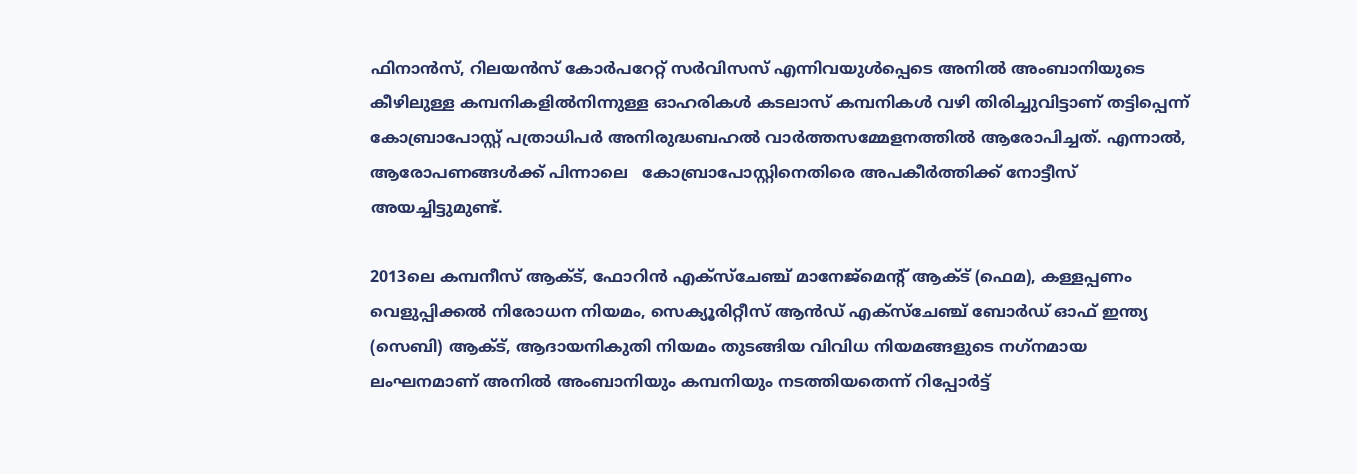ഫിനാൻസ്, റിലയൻസ് കോർപറേറ്റ് സർവിസസ് എന്നിവയുൾപ്പെടെ അനിൽ അംബാനിയുടെ കീഴിലുള്ള കമ്പനികളിൽനിന്നുള്ള ഓഹരികൾ കടലാസ് കമ്പനികൾ വഴി തിരിച്ചുവിട്ടാണ് തട്ടിപ്പെന്ന് കോബ്രാപോസ്റ്റ് പത്രാധിപർ അനിരുദ്ധബഹൽ വാർത്തസമ്മേളനത്തിൽ ആരോപിച്ചത്. എന്നാൽ, ആരോപണങ്ങൾക്ക് പിന്നാലെ   കോബ്രാപോസ്റ്റിനെതിരെ അപകീർത്തിക്ക് നോട്ടീസ് അയച്ചിട്ടുമുണ്ട്.

2013ലെ കമ്പനീസ് ആക്ട്, ഫോറിൻ എക്‌സ്‌ചേഞ്ച് മാനേജ്‌മെന്റ് ആക്ട് (ഫെമ), കള്ളപ്പണം വെളുപ്പിക്കൽ നിരോധന നിയമം, സെക്യൂരിറ്റീസ് ആൻഡ് എക്‌സ്‌ചേഞ്ച് ബോർഡ് ഓഫ് ഇന്ത്യ (സെബി) ആക്ട്, ആദായനികുതി നിയമം തുടങ്ങിയ വിവിധ നിയമങ്ങളുടെ നഗ്‌നമായ ലംഘനമാണ് അനിൽ അംബാനിയും കമ്പനിയും നടത്തിയതെന്ന് റിപ്പോർട്ട്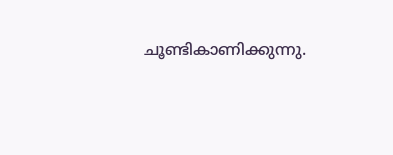ചൂണ്ടികാണിക്കുന്നു.